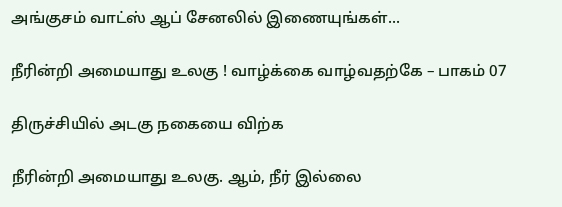அங்குசம் வாட்ஸ் ஆப் சேனலில் இணையுங்கள்...

நீரின்றி அமையாது உலகு ! வாழ்க்கை வாழ்வதற்கே – பாகம் 07

திருச்சியில் அடகு நகையை விற்க

நீரின்றி அமையாது உலகு. ஆம், நீர் இல்லை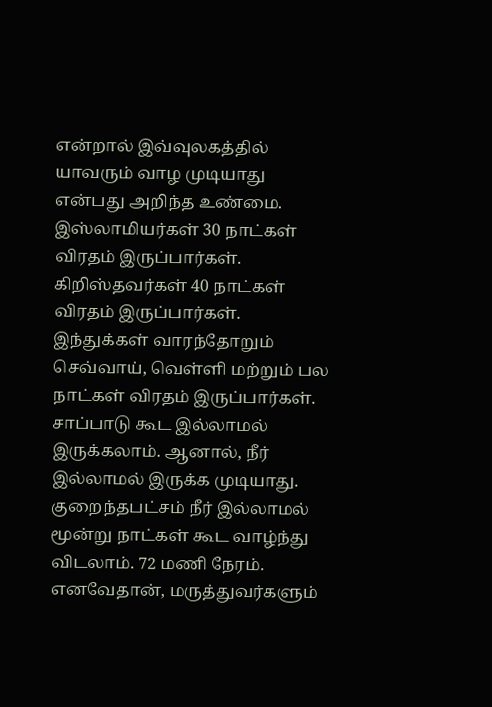என்றால் இவ்வுலகத்தில் யாவரும் வாழ முடியாது என்பது அறிந்த உண்மை. இஸ்லாமியர்கள் 30 நாட்கள் விரதம் இருப்பார்கள். கிறிஸ்தவர்கள் 40 நாட்கள் விரதம் இருப்பார்கள். இந்துக்கள் வாரந்தோறும் செவ்வாய், வெள்ளி மற்றும் பல நாட்கள் விரதம் இருப்பார்கள். சாப்பாடு கூட இல்லாமல் இருக்கலாம். ஆனால், நீர் இல்லாமல் இருக்க முடியாது. குறைந்தபட்சம் நீர் இல்லாமல் மூன்று நாட்கள் கூட வாழ்ந்து விடலாம். 72 மணி நேரம். எனவேதான், மருத்துவர்களும்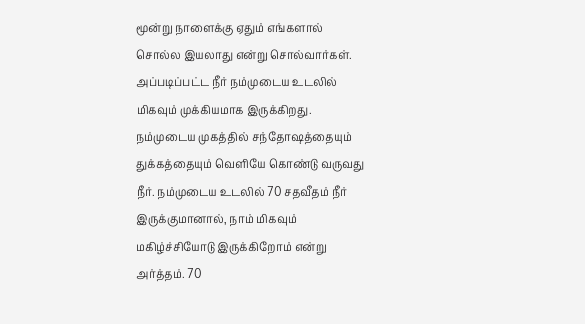மூன்று நாளைக்கு ஏதும் எங்களால் சொல்ல இயலாது என்று சொல்வார்கள். அப்படிப்பட்ட நீர் நம்முடைய உடலில் மிகவும் முக்கியமாக இருக்கிறது. நம்முடைய முகத்தில் சந்தோஷத்தையும் துக்கத்தையும் வெளியே கொண்டு வருவது நீர். நம்முடைய உடலில் 70 சதவீதம் நீர் இருக்குமானால், நாம் மிகவும் மகிழ்ச்சியோடு இருக்கிறோம் என்று அர்த்தம். 70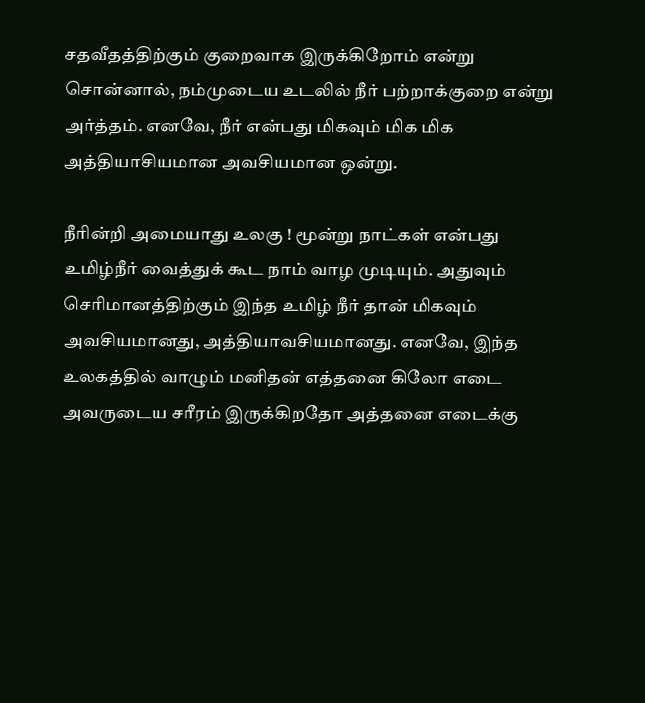சதவீதத்திற்கும் குறைவாக இருக்கிறோம் என்று சொன்னால், நம்முடைய உடலில் நீர் பற்றாக்குறை என்று அர்த்தம். எனவே, நீர் என்பது மிகவும் மிக மிக அத்தியாசியமான அவசியமான ஒன்று.

நீரின்றி அமையாது உலகு ! மூன்று நாட்கள் என்பது உமிழ்நீர் வைத்துக் கூட நாம் வாழ முடியும். அதுவும் செரிமானத்திற்கும் இந்த உமிழ் நீர் தான் மிகவும் அவசியமானது, அத்தியாவசியமானது. எனவே, இந்த உலகத்தில் வாழும் மனிதன் எத்தனை கிலோ எடை அவருடைய சரீரம் இருக்கிறதோ அத்தனை எடைக்கு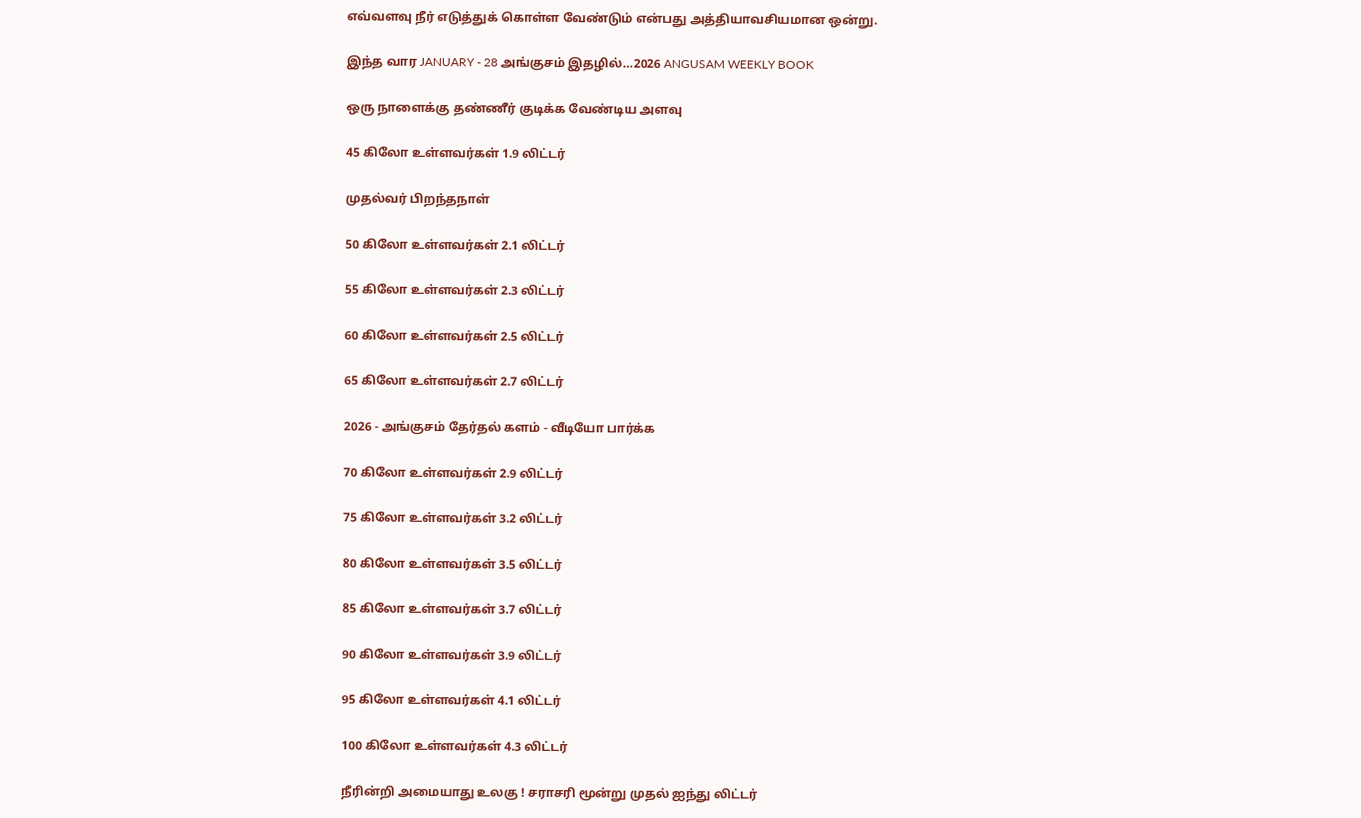எவ்வளவு நீர் எடுத்துக் கொள்ள வேண்டும் என்பது அத்தியாவசியமான ஒன்று.

இந்த வார JANUARY - 28 அங்குசம் இதழில்…2026 ANGUSAM WEEKLY BOOK

ஒரு நாளைக்கு தண்ணீர் குடிக்க வேண்டிய அளவு

45 கிலோ உள்ளவர்கள் 1.9 லிட்டர்

முதல்வர் பிறந்தநாள்

50 கிலோ உள்ளவர்கள் 2.1 லிட்டர்

55 கிலோ உள்ளவர்கள் 2.3 லிட்டர்

60 கிலோ உள்ளவர்கள் 2.5 லிட்டர்

65 கிலோ உள்ளவர்கள் 2.7 லிட்டர்

2026 - அங்குசம் தேர்தல் களம் - வீடியோ பார்க்க

70 கிலோ உள்ளவர்கள் 2.9 லிட்டர்

75 கிலோ உள்ளவர்கள் 3.2 லிட்டர்

80 கிலோ உள்ளவர்கள் 3.5 லிட்டர்

85 கிலோ உள்ளவர்கள் 3.7 லிட்டர்

90 கிலோ உள்ளவர்கள் 3.9 லிட்டர்

95 கிலோ உள்ளவர்கள் 4.1 லிட்டர்

100 கிலோ உள்ளவர்கள் 4.3 லிட்டர்

நீரின்றி அமையாது உலகு ! சராசரி மூன்று முதல் ஐந்து லிட்டர்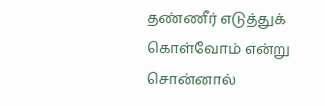தண்ணீர் எடுத்துக் கொள்வோம் என்று சொன்னால்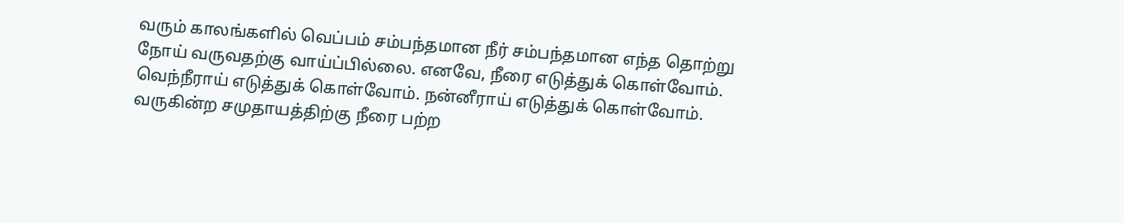வரும் காலங்களில் வெப்பம் சம்பந்தமான நீர் சம்பந்தமான எந்த தொற்று நோய் வருவதற்கு வாய்ப்பில்லை. எனவே, நீரை எடுத்துக் கொள்வோம். வெந்நீராய் எடுத்துக் கொள்வோம். நன்னீராய் எடுத்துக் கொள்வோம். வருகின்ற சமுதாயத்திற்கு நீரை பற்ற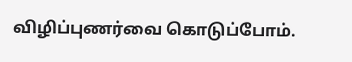விழிப்புணர்வை கொடுப்போம்.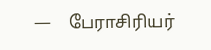—    பேராசிரியர்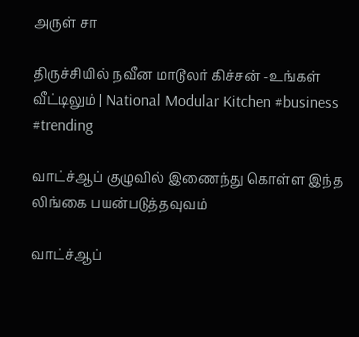அருள் சா

திருச்சியில் நவீன மாடூலர் கிச்சன் -உங்கள் வீட்டிலும் | National Modular Kitchen #business #trending

வாட்ச்ஆப் குழுவில் இணைந்து கொள்ள இந்த லிங்கை பயன்படுத்தவுவம்

வாட்ச்ஆப்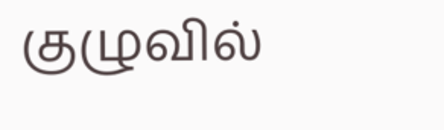குழுவில்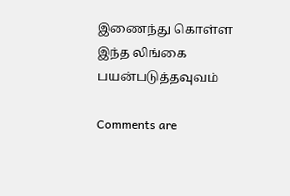இணைந்து கொள்ள இந்த லிங்கை பயன்படுத்தவுவம்

Comments are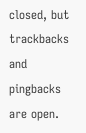closed, but trackbacks and pingbacks are open.